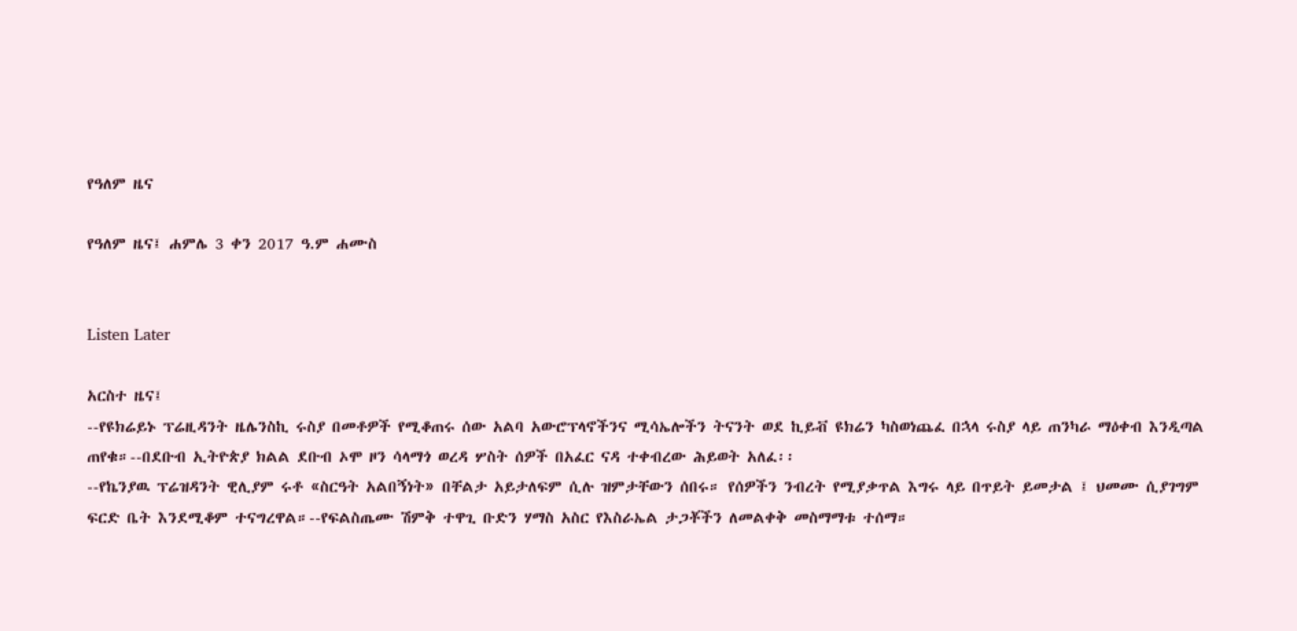የዓለም ዜና

የዓለም ዜና፤ ሐምሌ 3 ቀን 2017 ዓ.ም ሐሙስ


Listen Later

አርስተ ዜና፤
--የዩክሬይኑ ፕሬዚዳንት ዜሌንስኪ ሩስያ በመቶዎች የሚቆጠሩ ሰው አልባ አውሮፕላኖችንና ሚሳኤሎችን ትናንት ወደ ኪይቭ ዩክሬን ካስወነጨፈ በኋላ ሩስያ ላይ ጠንካራ ማዕቀብ እንዲጣል ጠየቁ።--በደቡብ ኢትዮጵያ ክልል ደቡብ ኦሞ ዞን ሳላማጎ ወረዳ ሦስት ሰዎች በአፈር ናዳ ተቀብረው ሕይወት አለፈ፡፡
--የኬንያዉ ፕሬዝዳንት ዊሊያም ሩቶ «ስርዓት አልበኝነት» በቸልታ አይታለፍም ሲሉ ዝምታቸውን ሰበሩ። የሰዎችን ንብረት የሚያቃጥል እግሩ ላይ በጥይት ይመታል ፤ ህመሙ ሲያገግም ፍርድ ቤት እንደሚቆም ተናግረዋል።--የፍልስጤሙ ሽምቅ ተዋጊ ቡድን ሃማስ አስር የእስራኤል ታጋቾችን ለመልቀቅ መስማማቱ ተሰማ።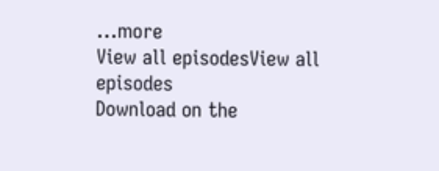...more
View all episodesView all episodes
Download on the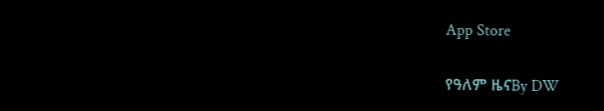App Store

የዓለም ዜናBy DW